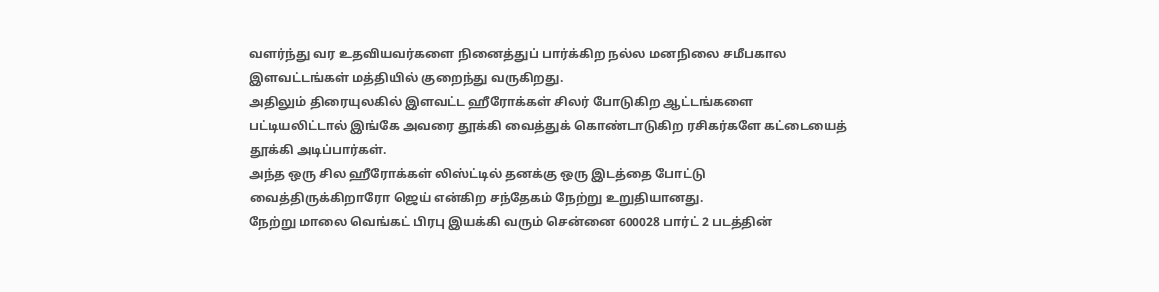வளர்ந்து வர உதவியவர்களை நினைத்துப் பார்க்கிற நல்ல மனநிலை சமீபகால இளவட்டங்கள் மத்தியில் குறைந்து வருகிறது.
அதிலும் திரையுலகில் இளவட்ட ஹீரோக்கள் சிலர் போடுகிற ஆட்டங்களை பட்டியலிட்டால் இங்கே அவரை தூக்கி வைத்துக் கொண்டாடுகிற ரசிகர்களே கட்டையைத் தூக்கி அடிப்பார்கள்.
அந்த ஒரு சில ஹீரோக்கள் லிஸ்ட்டில் தனக்கு ஒரு இடத்தை போட்டு வைத்திருக்கிறாரோ ஜெய் என்கிற சந்தேகம் நேற்று உறுதியானது.
நேற்று மாலை வெங்கட் பிரபு இயக்கி வரும் சென்னை 600028 பார்ட் 2 படத்தின்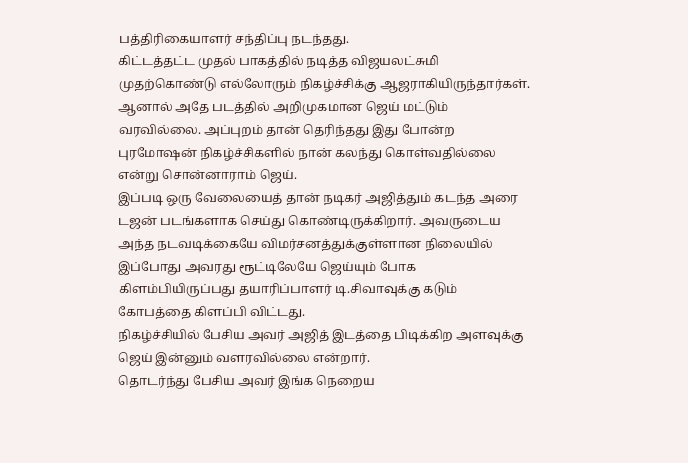பத்திரிகையாளர் சந்திப்பு நடந்தது.
கிட்டத்தட்ட முதல் பாகத்தில் நடித்த விஜயலட்சுமி முதற்கொண்டு எல்லோரும் நிகழ்ச்சிக்கு ஆஜராகியிருந்தார்கள்.
ஆனால் அதே படத்தில் அறிமுகமான ஜெய் மட்டும் வரவில்லை. அப்புறம் தான் தெரிந்தது இது போன்ற புரமோஷன் நிகழ்ச்சிகளில் நான் கலந்து கொள்வதில்லை என்று சொன்னாராம் ஜெய்.
இப்படி ஒரு வேலையைத் தான் நடிகர் அஜித்தும் கடந்த அரை டஜன் படங்களாக செய்து கொண்டிருக்கிறார். அவருடைய அந்த நடவடிக்கையே விமர்சனத்துக்குள்ளான நிலையில் இப்போது அவரது ரூட்டிலேயே ஜெய்யும் போக கிளம்பியிருப்பது தயாரிப்பாளர் டி.சிவாவுக்கு கடும் கோபத்தை கிளப்பி விட்டது.
நிகழ்ச்சியில் பேசிய அவர் அஜித் இடத்தை பிடிக்கிற அளவுக்கு ஜெய் இன்னும் வளரவில்லை என்றார்.
தொடர்ந்து பேசிய அவர் இங்க நெறைய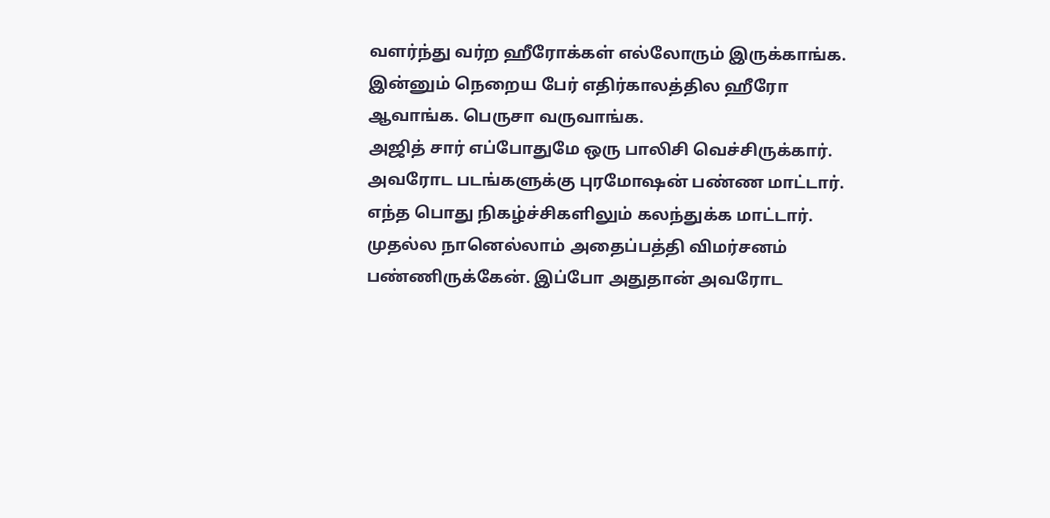வளர்ந்து வர்ற ஹீரோக்கள் எல்லோரும் இருக்காங்க. இன்னும் நெறைய பேர் எதிர்காலத்தில ஹீரோ ஆவாங்க. பெருசா வருவாங்க.
அஜித் சார் எப்போதுமே ஒரு பாலிசி வெச்சிருக்கார். அவரோட படங்களுக்கு புரமோஷன் பண்ண மாட்டார். எந்த பொது நிகழ்ச்சிகளிலும் கலந்துக்க மாட்டார். முதல்ல நானெல்லாம் அதைப்பத்தி விமர்சனம் பண்ணிருக்கேன். இப்போ அதுதான் அவரோட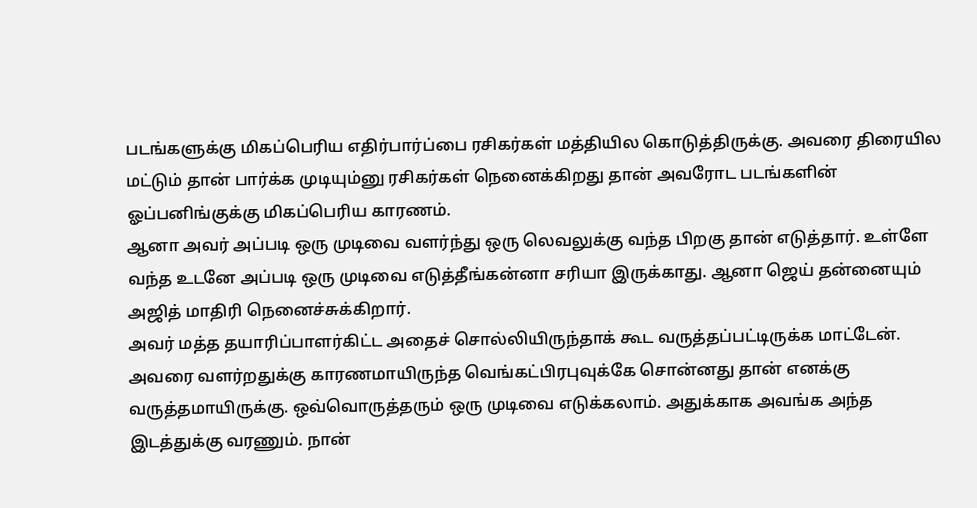படங்களுக்கு மிகப்பெரிய எதிர்பார்ப்பை ரசிகர்கள் மத்தியில கொடுத்திருக்கு. அவரை திரையில மட்டும் தான் பார்க்க முடியும்னு ரசிகர்கள் நெனைக்கிறது தான் அவரோட படங்களின் ஓப்பனிங்குக்கு மிகப்பெரிய காரணம்.
ஆனா அவர் அப்படி ஒரு முடிவை வளர்ந்து ஒரு லெவலுக்கு வந்த பிறகு தான் எடுத்தார். உள்ளே வந்த உடனே அப்படி ஒரு முடிவை எடுத்தீங்கன்னா சரியா இருக்காது. ஆனா ஜெய் தன்னையும் அஜித் மாதிரி நெனைச்சுக்கிறார்.
அவர் மத்த தயாரிப்பாளர்கிட்ட அதைச் சொல்லியிருந்தாக் கூட வருத்தப்பட்டிருக்க மாட்டேன். அவரை வளர்றதுக்கு காரணமாயிருந்த வெங்கட்பிரபுவுக்கே சொன்னது தான் எனக்கு வருத்தமாயிருக்கு. ஒவ்வொருத்தரும் ஒரு முடிவை எடுக்கலாம். அதுக்காக அவங்க அந்த இடத்துக்கு வரணும். நான்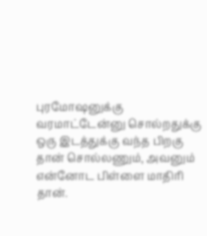புரமோஷனுக்கு வரமாட்டேன்னு சொல்றதுக்கு ஒரு இடத்துக்கு வந்த பிறகு தான் சொல்லணும், அவனும் என்னோட பிள்ளை மாதிரி தான்.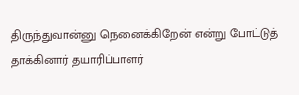திருந்துவான்னு நெனைக்கிறேன் என்று போட்டுத் தாக்கினார் தயாரிப்பாளர்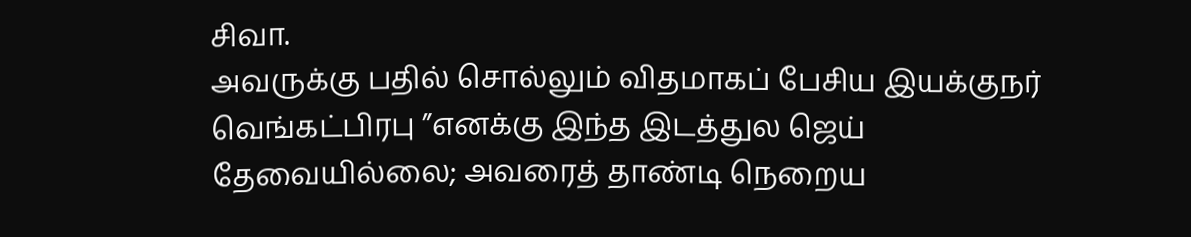சிவா.
அவருக்கு பதில் சொல்லும் விதமாகப் பேசிய இயக்குநர் வெங்கட்பிரபு ”எனக்கு இந்த இடத்துல ஜெய் தேவையில்லை; அவரைத் தாண்டி நெறைய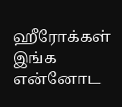ஹீரோக்கள் இங்க என்னோட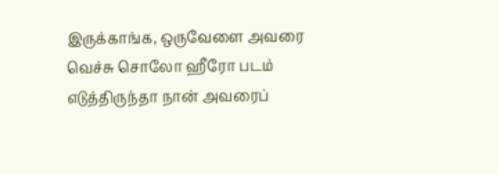இருக்காங்க, ஒருவேளை அவரை வெச்சு சொலோ ஹீரோ படம் எடுத்திருந்தா நான் அவரைப்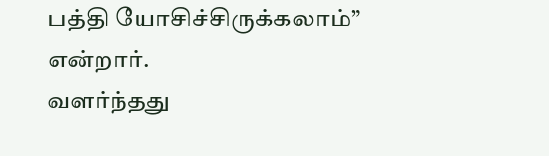பத்தி யோசிச்சிருக்கலாம்” என்றார்.
வளர்ந்தது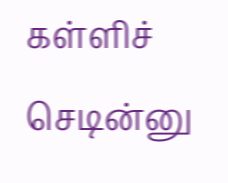கள்ளிச் செடின்னு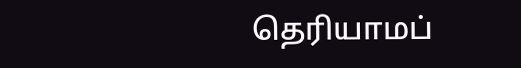தெரியாமப்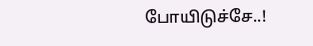போயிடுச்சே..!